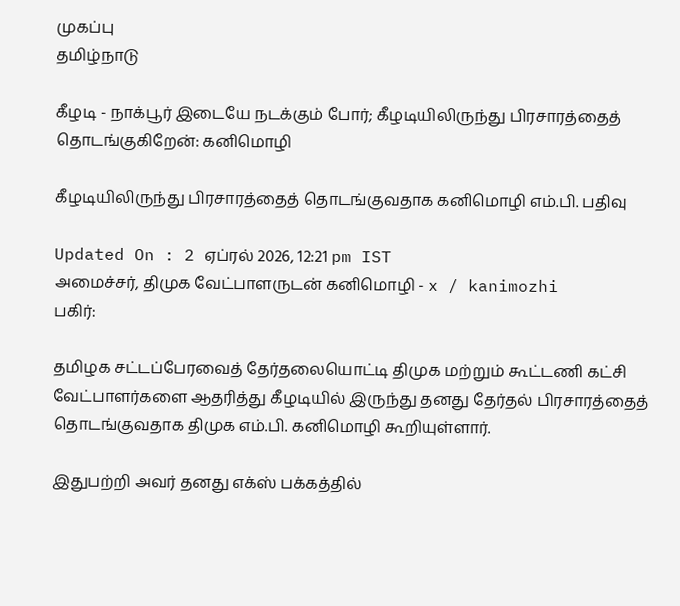முகப்பு
தமிழ்நாடு

கீழடி - நாக்பூர் இடையே நடக்கும் போர்; கீழடியிலிருந்து பிரசாரத்தைத் தொடங்குகிறேன்: கனிமொழி

கீழடியிலிருந்து பிரசாரத்தைத் தொடங்குவதாக கனிமொழி எம்.பி. பதிவு

Updated On : 2 ஏப்ரல் 2026, 12:21 pm IST
அமைச்சர், திமுக வேட்பாளருடன் கனிமொழி - x / kanimozhi
பகிர்:

தமிழக சட்டப்பேரவைத் தேர்தலையொட்டி திமுக மற்றும் கூட்டணி கட்சி வேட்பாளர்களை ஆதரித்து கீழடியில் இருந்து தனது தேர்தல் பிரசாரத்தைத் தொடங்குவதாக திமுக எம்.பி. கனிமொழி கூறியுள்ளார்.

இதுபற்றி அவர் தனது எக்ஸ் பக்கத்தில்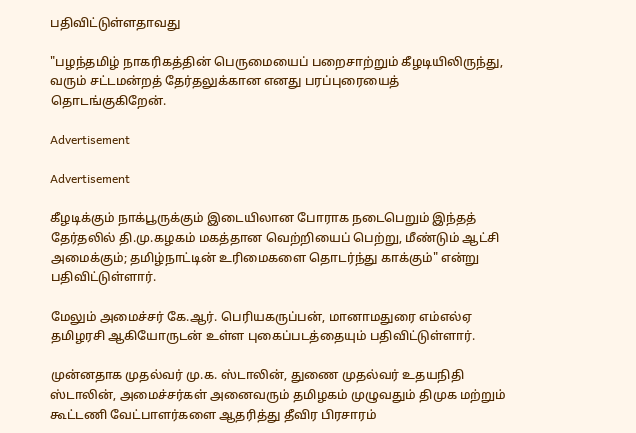பதிவிட்டுள்ளதாவது

"பழந்தமிழ் நாகரிகத்தின் பெருமையைப் பறைசாற்றும் கீழடியிலிருந்து, வரும் சட்டமன்றத் தேர்தலுக்கான எனது பரப்புரையைத் தொடங்குகிறேன்.

Advertisement

Advertisement

கீழடிக்கும் நாக்பூருக்கும் இடையிலான போராக நடைபெறும் இந்தத் தேர்தலில் தி.மு.கழகம் மகத்தான வெற்றியைப் பெற்று, மீண்டும் ஆட்சி அமைக்கும்; தமிழ்நாட்டின் உரிமைகளை தொடர்ந்து காக்கும்" என்று பதிவிட்டுள்ளார்.

மேலும் அமைச்சர் கே.ஆர். பெரியகருப்பன், மானாமதுரை எம்எல்ஏ தமிழரசி ஆகியோருடன் உள்ள புகைப்படத்தையும் பதிவிட்டுள்ளார்.

முன்னதாக முதல்வர் மு.க. ஸ்டாலின், துணை முதல்வர் உதயநிதி ஸ்டாலின், அமைச்சர்கள் அனைவரும் தமிழகம் முழுவதும் திமுக மற்றும் கூட்டணி வேட்பாளர்களை ஆதரித்து தீவிர பிரசாரம்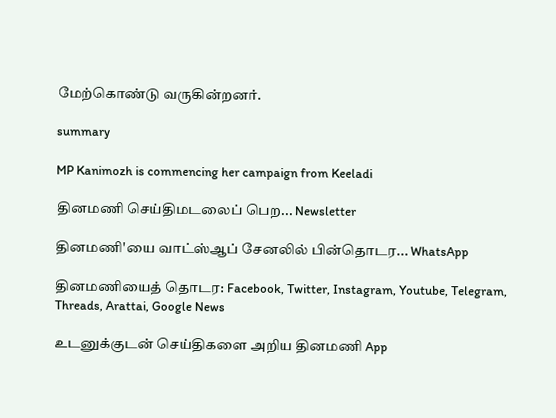மேற்கொண்டு வருகின்றனர்.

summary

MP Kanimozh is commencing her campaign from Keeladi

தினமணி செய்திமடலைப் பெற... Newsletter

தினமணி'யை வாட்ஸ்ஆப் சேனலில் பின்தொடர... WhatsApp

தினமணியைத் தொடர: Facebook, Twitter, Instagram, Youtube, Telegram, Threads, Arattai, Google News

உடனுக்குடன் செய்திகளை அறிய தினமணி App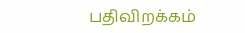பதிவிறக்கம்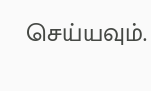செய்யவும்.